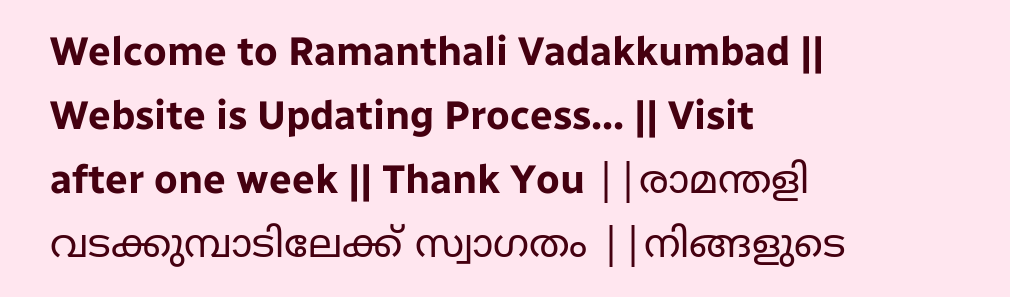Welcome to Ramanthali Vadakkumbad || Website is Updating Process... || Visit after one week || Thank You ||രാമന്തളി വടക്കുമ്പാടിലേക്ക് സ്വാഗതം ||നിങ്ങളുടെ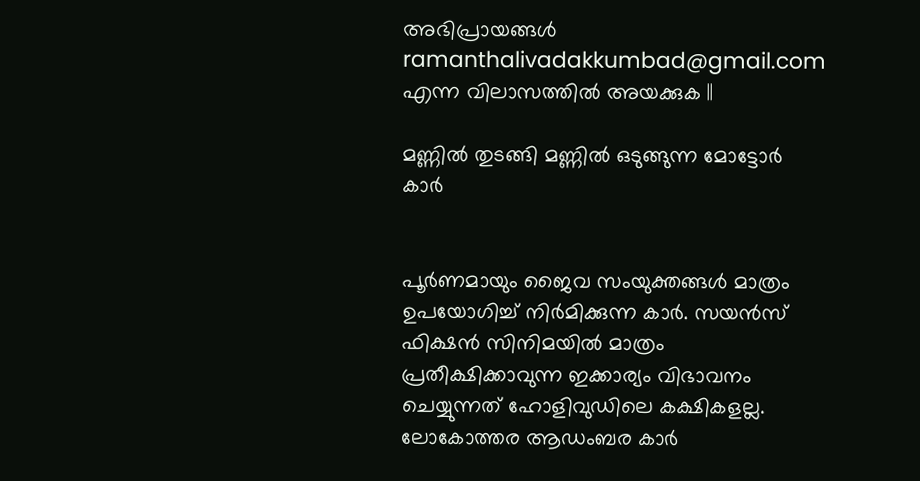അഭിപ്രായങ്ങള്‍ ramanthalivadakkumbad@gmail.com എന്ന വിലാസത്തില്‍ അയക്കുക ||

മണ്ണില്‍ തുടങ്ങി മണ്ണില്‍ ഒടുങ്ങുന്ന മോട്ടോര്‍ കാര്‍


പൂര്‍ണമായും ജൈവ സംയുക്തങ്ങള്‍ മാത്രം ഉപയോഗിച്ച് നിര്‍മിക്കുന്ന കാര്‍. സയന്‍സ് ഫിക്ഷന്‍ സിനിമയില്‍ മാത്രം പ്രതീക്ഷിക്കാവുന്ന ഇക്കാര്യം വിഭാവനം ചെയ്യുന്നത് ഹോളിവുഡിലെ കക്ഷികളല്ല. ലോകോത്തര ആഡംബര കാര്‍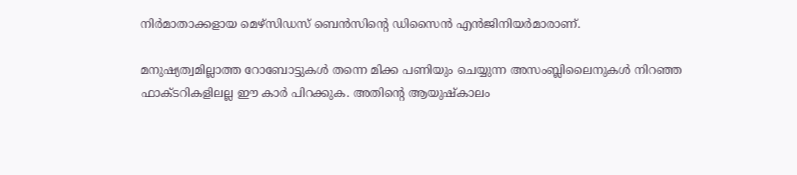നിര്‍മാതാക്കളായ മെഴ്‌സിഡസ് ബെന്‍സിന്റെ ഡിസൈന്‍ എന്‍ജിനിയര്‍മാരാണ്.

മനുഷ്യത്വമില്ലാത്ത റോബോട്ടുകള്‍ തന്നെ മിക്ക പണിയും ചെയ്യുന്ന അസംബ്ലിലൈനുകള്‍ നിറഞ്ഞ ഫാക്ടറികളിലല്ല ഈ കാര്‍ പിറക്കുക. അതിന്റെ ആയുഷ്‌കാലം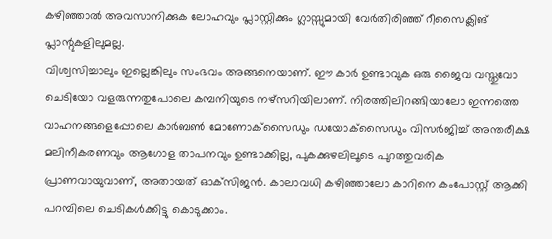കഴിഞ്ഞാല്‍ അവസാനിക്കുക ലോഹവും പ്ലാസ്റ്റിക്കും ഗ്ലാസ്സുമായി വേര്‍തിരിഞ്ഞ് റീസൈക്ലിങ് പ്ലാന്റുകളിലുമല്ല.
വിശ്വസിച്ചാലും ഇല്ലെങ്കിലും സംഭവം അങ്ങനെയാണ്. ഈ കാര്‍ ഉണ്ടാവുക ഒരു ജൈവ വസ്തുവോ ചെടിയോ വളരുന്നതുപോലെ കമ്പനിയുടെ നഴ്‌സറിയിലാണ്. നിരത്തിലിറങ്ങിയാലോ ഇന്നത്തെ വാഹനങ്ങളെപ്പോലെ കാര്‍ബണ്‍ മോണോക്‌സൈഡും ഡയോക്‌സൈഡും വിസര്‍ജിച്ച് അന്തരീക്ഷ മലിനീകരണവും ആഗോള താപനവും ഉണ്ടാക്കില്ല, പുകക്കുഴലിലൂടെ പുറത്തുവരിക പ്രാണവായുവാണ്, അതായത് ഓക്‌സിജന്‍. കാലാവധി കഴിഞ്ഞാലോ കാറിനെ കംപോസ്റ്റ് ആക്കി പറമ്പിലെ ചെടികള്‍ക്കിട്ടു കൊടുക്കാം.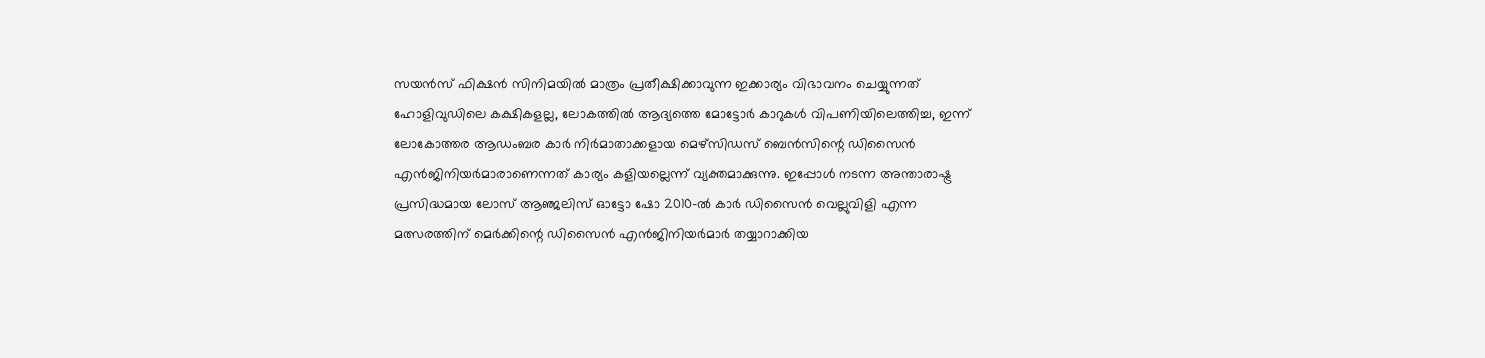സയന്‍സ് ഫിക്ഷന്‍ സിനിമയില്‍ മാത്രം പ്രതീക്ഷിക്കാവുന്ന ഇക്കാര്യം വിഭാവനം ചെയ്യുന്നത് ഹോളിവുഡിലെ കക്ഷികളല്ല, ലോകത്തില്‍ ആദ്യത്തെ മോട്ടോര്‍ കാറുകള്‍ വിപണിയിലെത്തിച്ച, ഇന്ന് ലോകോത്തര ആഡംബര കാര്‍ നിര്‍മാതാക്കളായ മെഴ്‌സിഡസ് ബെന്‍സിന്റെ ഡിസൈന്‍ എന്‍ജിനിയര്‍മാരാണെന്നത് കാര്യം കളിയല്ലെന്ന് വ്യക്തമാക്കുന്നു. ഇപ്പോള്‍ നടന്ന അന്താരാഷ്ട്ര പ്രസിദ്ധമായ ലോസ് ആഞ്ജലിസ് ഓട്ടോ ഷോ 2010-ല്‍ കാര്‍ ഡിസൈന്‍ വെല്ലുവിളി എന്ന മത്സരത്തിന് മെര്‍ക്കിന്റെ ഡിസൈന്‍ എന്‍ജിനിയര്‍മാര്‍ തയ്യാറാക്കിയ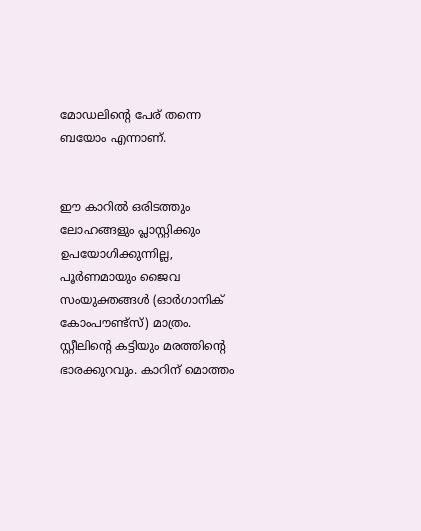മോഡലിന്റെ പേര് തന്നെ ബയോം എന്നാണ്.


ഈ കാറില്‍ ഒരിടത്തും ലോഹങ്ങളും പ്ലാസ്റ്റിക്കും ഉപയോഗിക്കുന്നില്ല, പൂര്‍ണമായും ജൈവ സംയുക്തങ്ങള്‍ (ഓര്‍ഗാനിക് കോംപൗണ്ട്‌സ്) മാത്രം. സ്റ്റീലിന്റെ കട്ടിയും മരത്തിന്റെ ഭാരക്കുറവും. കാറിന് മൊത്തം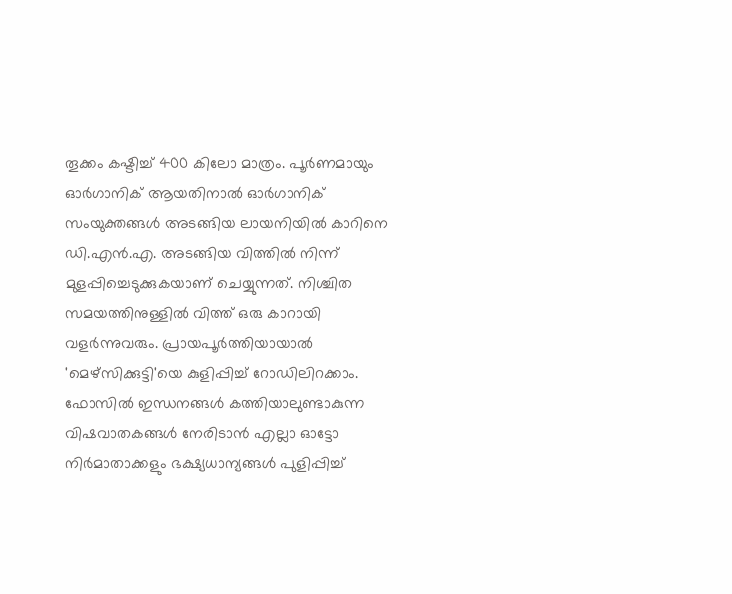തൂക്കം കഷ്ടിച്ച് 400 കിലോ മാത്രം. പൂര്‍ണമായും ഓര്‍ഗാനിക് ആയതിനാല്‍ ഓര്‍ഗാനിക് സംയുക്തങ്ങള്‍ അടങ്ങിയ ലായനിയില്‍ കാറിനെ ഡി.എന്‍.എ. അടങ്ങിയ വിത്തില്‍ നിന്ന് മുളപ്പിച്ചെടുക്കുകയാണ് ചെയ്യുന്നത്. നിശ്ചിത സമയത്തിനുള്ളില്‍ വിത്ത് ഒരു കാറായി വളര്‍ന്നുവരും. പ്രായപൂര്‍ത്തിയായാല്‍ 'മെഴ്‌സിക്കുട്ടി'യെ കുളിപ്പിച്ച് റോഡിലിറക്കാം.
ഫോസില്‍ ഇന്ധനങ്ങള്‍ കത്തിയാലുണ്ടാകുന്ന വിഷവാതകങ്ങള്‍ നേരിടാന്‍ എല്ലാ ഓട്ടോ നിര്‍മാതാക്കളും ഭക്ഷ്യധാന്യങ്ങള്‍ പുളിപ്പിച്ച്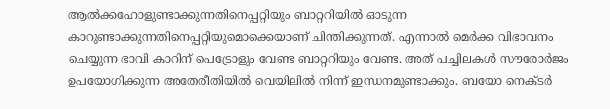ആല്‍ക്കഹോളുണ്ടാക്കുന്നതിനെപ്പറ്റിയും ബാറ്ററിയില്‍ ഓടുന്ന കാറുണ്ടാക്കുന്നതിനെപ്പറ്റിയുമൊക്കെയാണ് ചിന്തിക്കുന്നത്. എന്നാല്‍ മെര്‍ക്ക വിഭാവനം ചെയ്യുന്ന ഭാവി കാറിന് പെട്രോളും വേണ്ട ബാറ്ററിയും വേണ്ട. അത് പച്ചിലകള്‍ സൗരോര്‍ജം ഉപയോഗിക്കുന്ന അതേരീതിയില്‍ വെയിലില്‍ നിന്ന് ഇന്ധനമുണ്ടാക്കും. ബയോ നെക്ടര്‍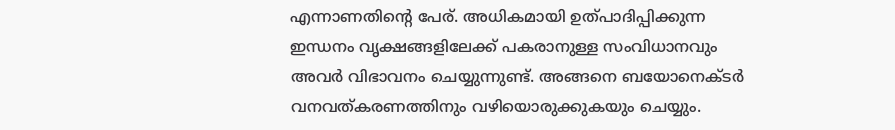എന്നാണതിന്റെ പേര്. അധികമായി ഉത്പാദിപ്പിക്കുന്ന ഇന്ധനം വൃക്ഷങ്ങളിലേക്ക് പകരാനുള്ള സംവിധാനവും അവര്‍ വിഭാവനം ചെയ്യുന്നുണ്ട്. അങ്ങനെ ബയോനെക്ടര്‍ വനവത്കരണത്തിനും വഴിയൊരുക്കുകയും ചെയ്യും.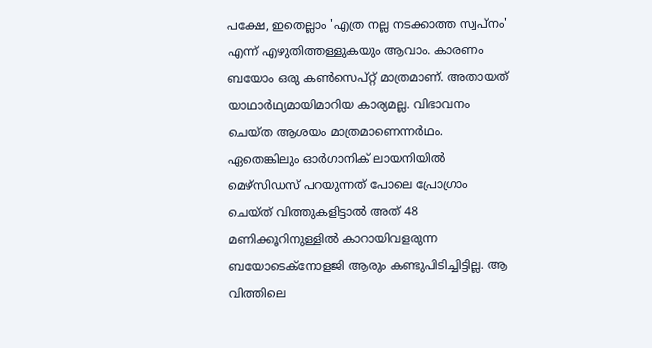പക്ഷേ, ഇതെല്ലാം 'എത്ര നല്ല നടക്കാത്ത സ്വപ്നം' എന്ന് എഴുതിത്തള്ളുകയും ആവാം. കാരണം ബയോം ഒരു കണ്‍സെപ്റ്റ് മാത്രമാണ്. അതായത് യാഥാര്‍ഥ്യമായിമാറിയ കാര്യമല്ല. വിഭാവനം ചെയ്ത ആശയം മാത്രമാണെന്നര്‍ഥം. ഏതെങ്കിലും ഓര്‍ഗാനിക് ലായനിയില്‍ മെഴ്‌സിഡസ് പറയുന്നത് പോലെ പ്രോഗ്രാം ചെയ്ത് വിത്തുകളിട്ടാല്‍ അത് 48 മണിക്കൂറിനുള്ളില്‍ കാറായിവളരുന്ന ബയോടെക്‌നോളജി ആരും കണ്ടുപിടിച്ചിട്ടില്ല. ആ വിത്തിലെ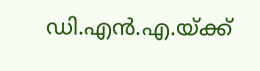ഡി.എന്‍.എ.യ്ക്ക്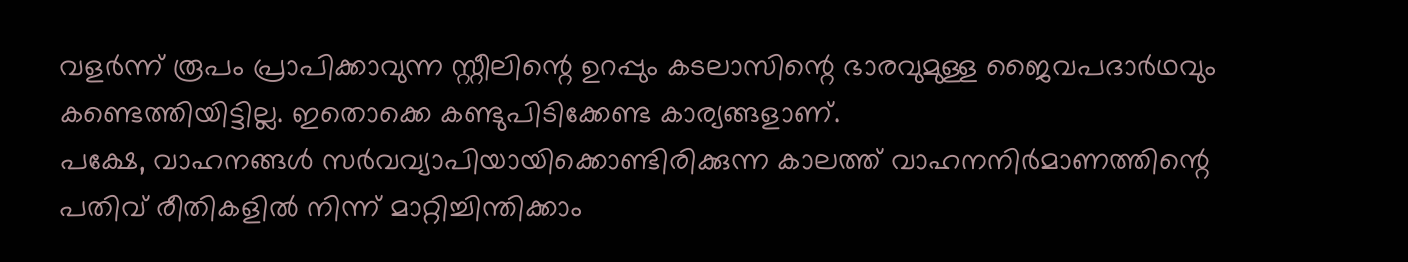വളര്‍ന്ന് രൂപം പ്രാപിക്കാവുന്ന സ്റ്റീലിന്റെ ഉറപ്പും കടലാസിന്റെ ഭാരവുമുള്ള ജൈവപദാര്‍ഥവും കണ്ടെത്തിയിട്ടില്ല. ഇതൊക്കെ കണ്ടുപിടിക്കേണ്ട കാര്യങ്ങളാണ്.
പക്ഷേ, വാഹനങ്ങള്‍ സര്‍വവ്യാപിയായിക്കൊണ്ടിരിക്കുന്ന കാലത്ത് വാഹനനിര്‍മാണത്തിന്റെ പതിവ് രീതികളില്‍ നിന്ന് മാറ്റിച്ചിന്തിക്കാം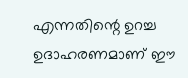എന്നതിന്റെ ഉറച്ച ഉദാഹരണമാണ് ഈ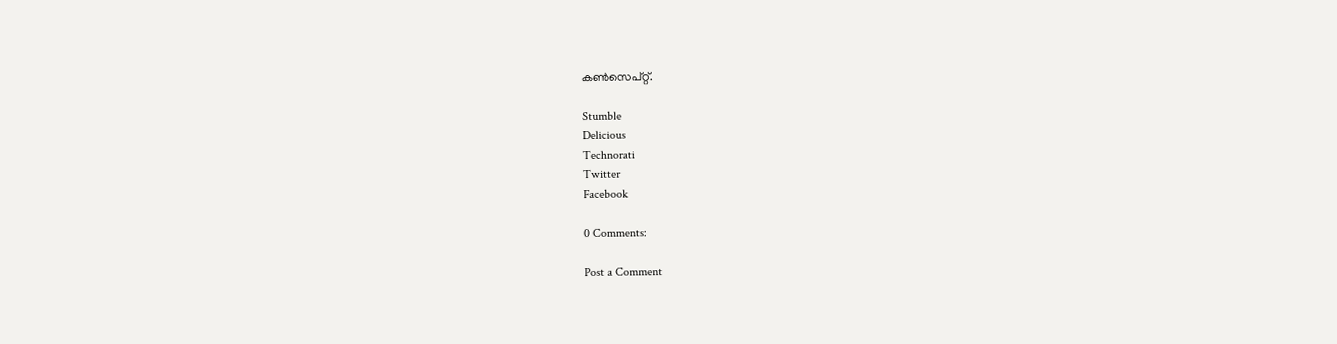കണ്‍സെപ്റ്റ്.

Stumble
Delicious
Technorati
Twitter
Facebook

0 Comments:

Post a Comment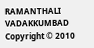RAMANTHALI VADAKKUMBAD Copyright © 2010